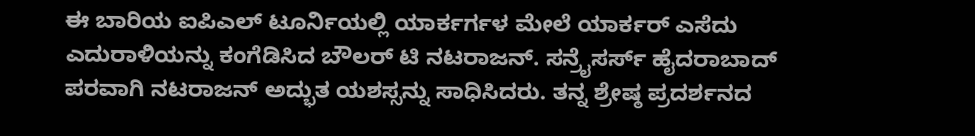ಈ ಬಾರಿಯ ಐಪಿಎಲ್ ಟೂರ್ನಿಯಲ್ಲಿ ಯಾರ್ಕರ್ಗಳ ಮೇಲೆ ಯಾರ್ಕರ್ ಎಸೆದು ಎದುರಾಳಿಯನ್ನು ಕಂಗೆಡಿಸಿದ ಬೌಲರ್ ಟಿ ನಟರಾಜನ್. ಸನ್ರೈಸರ್ಸ್ ಹೈದರಾಬಾದ್ ಪರವಾಗಿ ನಟರಾಜನ್ ಅದ್ಭುತ ಯಶಸ್ಸನ್ನು ಸಾಧಿಸಿದರು. ತನ್ನ ಶ್ರೇಷ್ಠ ಪ್ರದರ್ಶನದ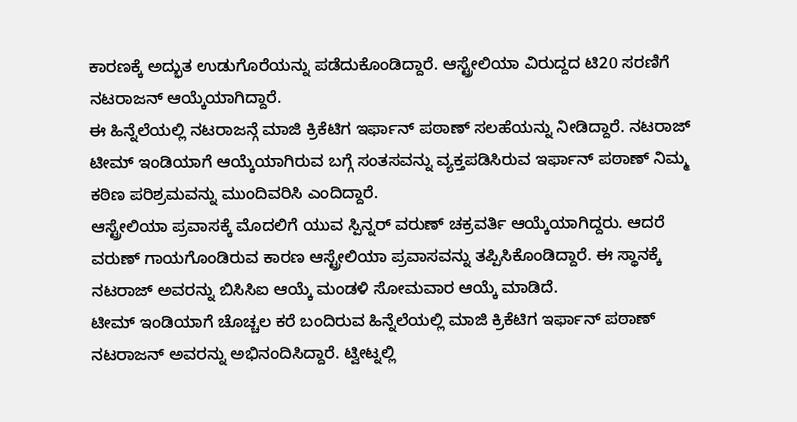ಕಾರಣಕ್ಕೆ ಅದ್ಭುತ ಉಡುಗೊರೆಯನ್ನು ಪಡೆದುಕೊಂಡಿದ್ದಾರೆ. ಆಸ್ಟ್ರೇಲಿಯಾ ವಿರುದ್ದದ ಟಿ20 ಸರಣಿಗೆ ನಟರಾಜನ್ ಆಯ್ಕೆಯಾಗಿದ್ದಾರೆ.
ಈ ಹಿನ್ನೆಲೆಯಲ್ಲಿ ನಟರಾಜನ್ಗೆ ಮಾಜಿ ಕ್ರಿಕೆಟಿಗ ಇರ್ಫಾನ್ ಪಠಾಣ್ ಸಲಹೆಯನ್ನು ನೀಡಿದ್ದಾರೆ. ನಟರಾಜ್ ಟೀಮ್ ಇಂಡಿಯಾಗೆ ಆಯ್ಕೆಯಾಗಿರುವ ಬಗ್ಗೆ ಸಂತಸವನ್ನು ವ್ಯಕ್ತಪಡಿಸಿರುವ ಇರ್ಫಾನ್ ಪಠಾಣ್ ನಿಮ್ಮ ಕಠಿಣ ಪರಿಶ್ರಮವನ್ನು ಮುಂದಿವರಿಸಿ ಎಂದಿದ್ದಾರೆ.
ಆಸ್ಟ್ರೇಲಿಯಾ ಪ್ರವಾಸಕ್ಕೆ ಮೊದಲಿಗೆ ಯುವ ಸ್ಪಿನ್ನರ್ ವರುಣ್ ಚಕ್ರವರ್ತಿ ಆಯ್ಕೆಯಾಗಿದ್ದರು. ಆದರೆ ವರುಣ್ ಗಾಯಗೊಂಡಿರುವ ಕಾರಣ ಆಸ್ಟ್ರೇಲಿಯಾ ಪ್ರವಾಸವನ್ನು ತಪ್ಪಿಸಿಕೊಂಡಿದ್ದಾರೆ. ಈ ಸ್ಥಾನಕ್ಕೆ ನಟರಾಜ್ ಅವರನ್ನು ಬಿಸಿಸಿಐ ಆಯ್ಕೆ ಮಂಡಳಿ ಸೋಮವಾರ ಆಯ್ಕೆ ಮಾಡಿದೆ.
ಟೀಮ್ ಇಂಡಿಯಾಗೆ ಚೊಚ್ಚಲ ಕರೆ ಬಂದಿರುವ ಹಿನ್ನೆಲೆಯಲ್ಲಿ ಮಾಜಿ ಕ್ರಿಕೆಟಿಗ ಇರ್ಫಾನ್ ಪಠಾಣ್ ನಟರಾಜನ್ ಅವರನ್ನು ಅಭಿನಂದಿಸಿದ್ದಾರೆ. ಟ್ವೀಟ್ನಲ್ಲಿ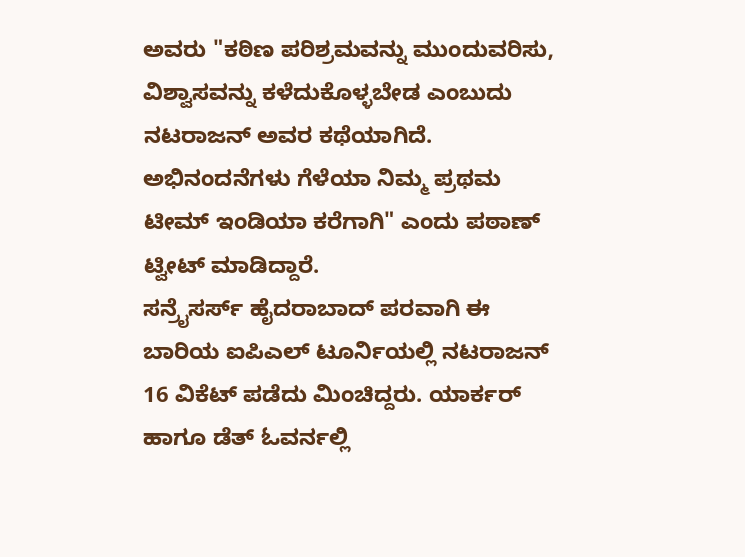ಅವರು "ಕಠಿಣ ಪರಿಶ್ರಮವನ್ನು ಮುಂದುವರಿಸು, ವಿಶ್ವಾಸವನ್ನು ಕಳೆದುಕೊಳ್ಳಬೇಡ ಎಂಬುದು ನಟರಾಜನ್ ಅವರ ಕಥೆಯಾಗಿದೆ. ಅಭಿನಂದನೆಗಳು ಗೆಳೆಯಾ ನಿಮ್ಮ ಪ್ರಥಮ ಟೀಮ್ ಇಂಡಿಯಾ ಕರೆಗಾಗಿ" ಎಂದು ಪಠಾಣ್ ಟ್ವೀಟ್ ಮಾಡಿದ್ದಾರೆ.
ಸನ್ರೈಸರ್ಸ್ ಹೈದರಾಬಾದ್ ಪರವಾಗಿ ಈ ಬಾರಿಯ ಐಪಿಎಲ್ ಟೂರ್ನಿಯಲ್ಲಿ ನಟರಾಜನ್ 16 ವಿಕೆಟ್ ಪಡೆದು ಮಿಂಚಿದ್ದರು. ಯಾರ್ಕರ್ ಹಾಗೂ ಡೆತ್ ಓವರ್ನಲ್ಲಿ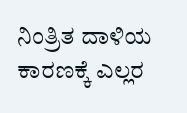ನಿಂತ್ರಿತ ದಾಳಿಯ ಕಾರಣಕ್ಕೆ ಎಲ್ಲರ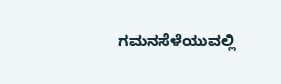ಗಮನಸೆಳೆಯುವಲ್ಲಿ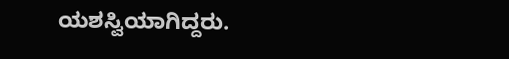ಯಶಸ್ವಿಯಾಗಿದ್ದರು.